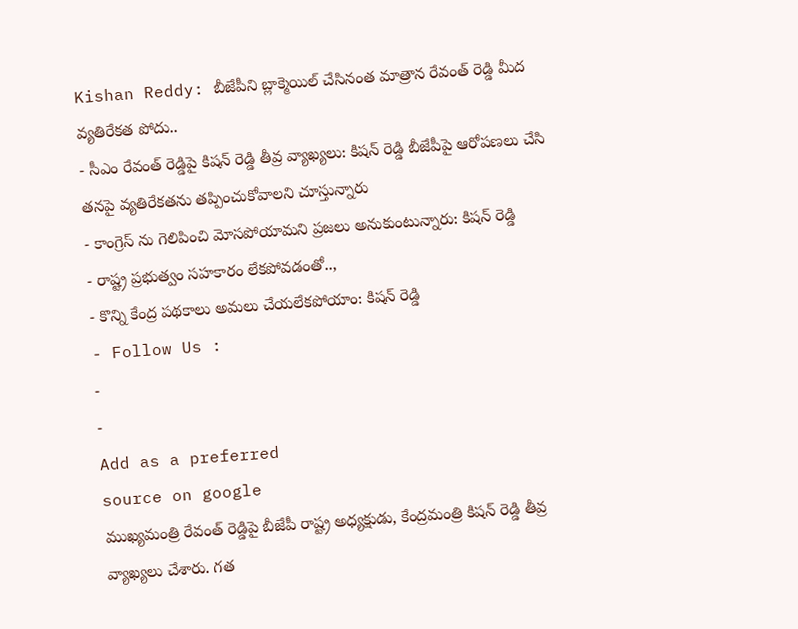Kishan Reddy: బీజేపీని బ్లాక్మెయిల్ చేసినంత మాత్రాన రేవంత్ రెడ్డి మీద వ్యతిరేకత పోదు..
- సీఎం రేవంత్ రెడ్డిపై కిషన్ రెడ్డి తీవ్ర వ్యాఖ్యలు: కిషన్ రెడ్డి బీజేపీపై ఆరోపణలు చేసి తనపై వ్యతిరేకతను తప్పించుకోవాలని చూస్తున్నారు
- కాంగ్రెస్ ను గెలిపించి మోసపోయామని ప్రజలు అనుకుంటున్నారు: కిషన్ రెడ్డి
- రాష్ట్ర ప్రభుత్వం సహకారం లేకపోవడంతో..,
- కొన్ని కేంద్ర పథకాలు అమలు చేయలేకపోయాం: కిషన్ రెడ్డి
- Follow Us :
-
-
Add as a preferred
source on google
ముఖ్యమంత్రి రేవంత్ రెడ్డిపై బీజేపీ రాష్ట్ర అధ్యక్షుడు, కేంద్రమంత్రి కిషన్ రెడ్డి తీవ్ర వ్యాఖ్యలు చేశారు. గత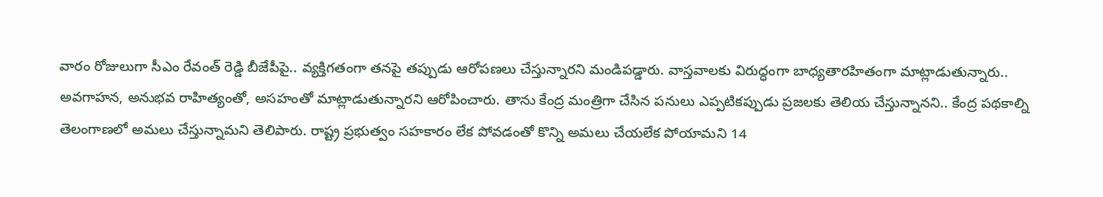వారం రోజులుగా సీఎం రేవంత్ రెడ్డి బీజేపీపై.. వ్యక్తిగతంగా తనపై తప్పుడు ఆరోపణలు చేస్తున్నారని మండిపడ్డారు. వాస్తవాలకు విరుద్ధంగా బాధ్యతారహితంగా మాట్లాడుతున్నారు.. అవగాహన, అనుభవ రాహిత్యంతో, అసహంతో మాట్లాడుతున్నారని ఆరోపించారు. తాను కేంద్ర మంత్రిగా చేసిన పనులు ఎప్పటికప్పుడు ప్రజలకు తెలియ చేస్తున్నానని.. కేంద్ర పథకాల్ని తెలంగాణలో అమలు చేస్తున్నామని తెలిపారు. రాష్ట్ర ప్రభుత్వం సహకారం లేక పోవడంతో కొన్ని అమలు చేయలేక పోయామని 14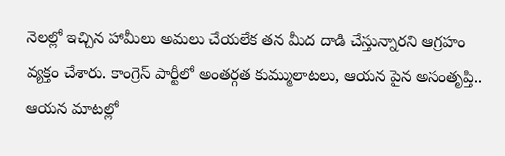నెలల్లో ఇచ్చిన హామీలు అమలు చేయలేక తన మీద దాడి చేస్తున్నారని ఆగ్రహం వ్యక్తం చేశారు. కాంగ్రెస్ పార్టీలో అంతర్గత కుమ్ములాటలు, ఆయన పైన అసంతృప్తి.. ఆయన మాటల్లో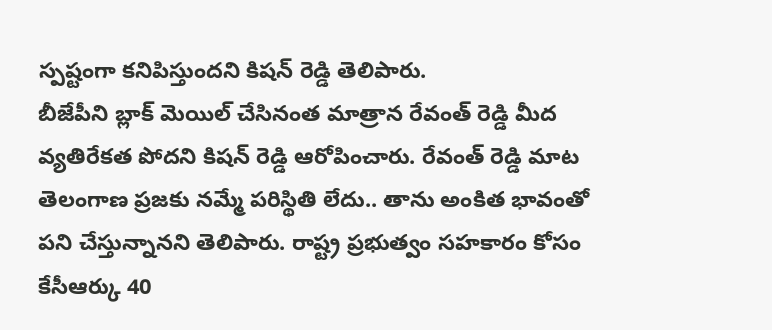స్పష్టంగా కనిపిస్తుందని కిషన్ రెడ్డి తెలిపారు.
బీజేపీని బ్లాక్ మెయిల్ చేసినంత మాత్రాన రేవంత్ రెడ్డి మీద వ్యతిరేకత పోదని కిషన్ రెడ్డి ఆరోపించారు. రేవంత్ రెడ్డి మాట తెలంగాణ ప్రజకు నమ్మే పరిస్థితి లేదు.. తాను అంకిత భావంతో పని చేస్తున్నానని తెలిపారు. రాష్ట్ర ప్రభుత్వం సహకారం కోసం కేసీఆర్కు 40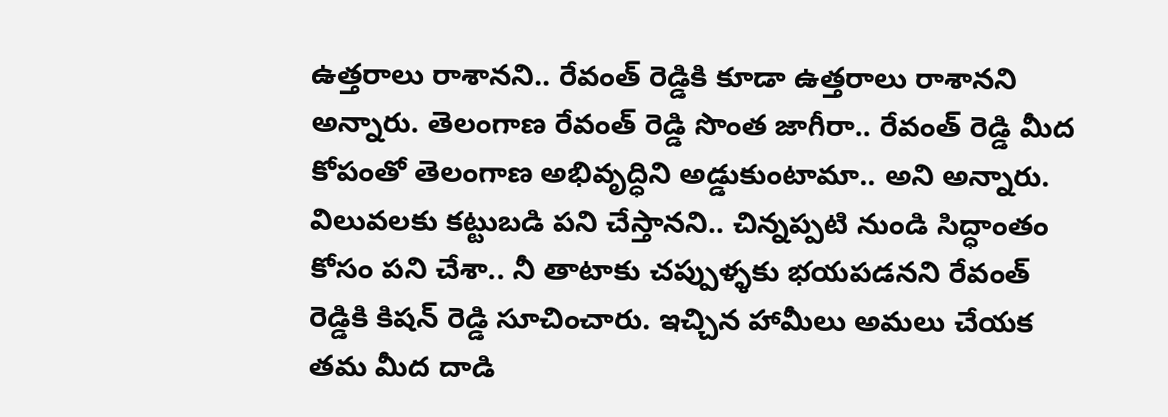ఉత్తరాలు రాశానని.. రేవంత్ రెడ్డికి కూడా ఉత్తరాలు రాశానని అన్నారు. తెలంగాణ రేవంత్ రెడ్డి సొంత జాగీరా.. రేవంత్ రెడ్డి మీద కోపంతో తెలంగాణ అభివృద్ధిని అడ్డుకుంటామా.. అని అన్నారు. విలువలకు కట్టుబడి పని చేస్తానని.. చిన్నప్పటి నుండి సిద్ధాంతం కోసం పని చేశా.. నీ తాటాకు చప్పుళ్ళకు భయపడనని రేవంత్ రెడ్డికి కిషన్ రెడ్డి సూచించారు. ఇచ్చిన హామీలు అమలు చేయక తమ మీద దాడి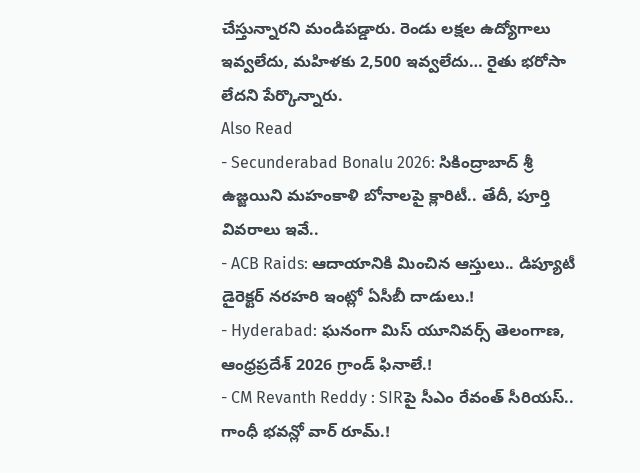చేస్తున్నారని మండిపడ్డారు. రెండు లక్షల ఉద్యోగాలు ఇవ్వలేదు, మహిళకు 2,500 ఇవ్వలేదు… రైతు భరోసా లేదని పేర్కొన్నారు.
Also Read
- Secunderabad Bonalu 2026: సికింద్రాబాద్ శ్రీ ఉజ్జయిని మహంకాళి బోనాలపై క్లారిటీ.. తేదీ, పూర్తి వివరాలు ఇవే..
- ACB Raids: ఆదాయానికి మించిన ఆస్తులు.. డిప్యూటీ డైరెక్టర్ నరహరి ఇంట్లో ఏసీబీ దాడులు.!
- Hyderabad: ఘనంగా మిస్ యూనివర్స్ తెలంగాణ, ఆంధ్రప్రదేశ్ 2026 గ్రాండ్ ఫినాలే.!
- CM Revanth Reddy : SIRపై సీఎం రేవంత్ సీరియస్.. గాంధీ భవన్లో వార్ రూమ్.!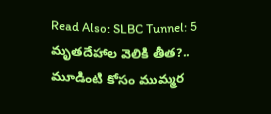Read Also: SLBC Tunnel: 5 మృతదేహాల వెలికి తీత?.. మూడింటి కోసం ముమ్మర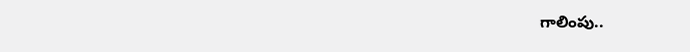గాలింపు..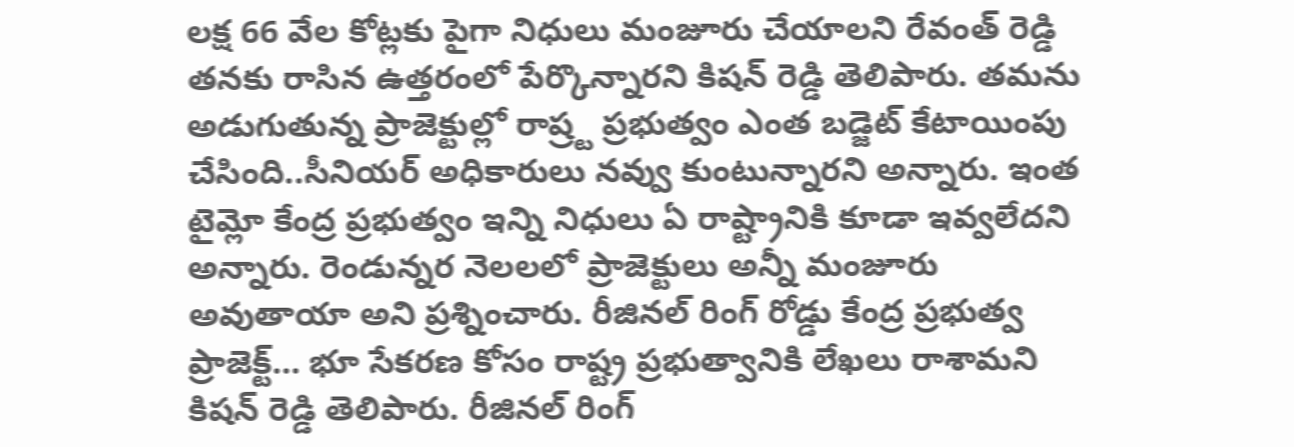లక్ష 66 వేల కోట్లకు పైగా నిధులు మంజూరు చేయాలని రేవంత్ రెడ్డి తనకు రాసిన ఉత్తరంలో పేర్కొన్నారని కిషన్ రెడ్డి తెలిపారు. తమను అడుగుతున్న ప్రాజెక్టుల్లో రాష్ర్ట ప్రభుత్వం ఎంత బడ్జెట్ కేటాయింపు చేసింది..సీనియర్ అధికారులు నవ్వు కుంటున్నారని అన్నారు. ఇంత టైమ్లో కేంద్ర ప్రభుత్వం ఇన్ని నిధులు ఏ రాష్ట్రానికి కూడా ఇవ్వలేదని అన్నారు. రెండున్నర నెలలలో ప్రాజెక్టులు అన్నీ మంజూరు అవుతాయా అని ప్రశ్నించారు. రీజినల్ రింగ్ రోడ్డు కేంద్ర ప్రభుత్వ ప్రాజెక్ట్… భూ సేకరణ కోసం రాష్ట్ర ప్రభుత్వానికి లేఖలు రాశామని కిషన్ రెడ్డి తెలిపారు. రీజినల్ రింగ్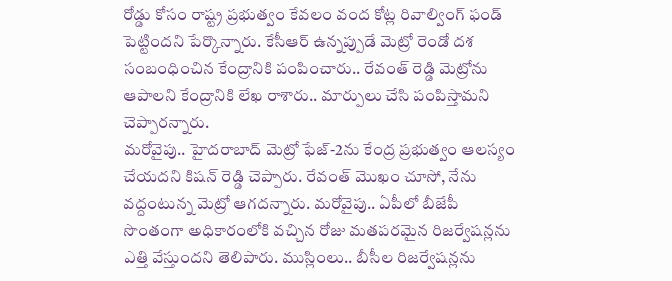రోడ్డు కోసం రాష్ట్ర ప్రభుత్వం కేవలం వంద కోట్ల రివాల్వింగ్ ఫండ్ పెట్టిందని పేర్కొన్నారు. కేసీఆర్ ఉన్నప్పుడే మెట్రో రెండో దశ సంబంధించిన కేంద్రానికి పంపించారు.. రేవంత్ రెడ్డి మెట్రోను ఆపాలని కేంద్రానికి లేఖ రాశారు.. మార్పులు చేసి పంపిస్తామని చెప్పారన్నారు.
మరోవైపు.. హైదరాబాద్ మెట్రో ఫేజ్-2ను కేంద్ర ప్రభుత్వం ఆలస్యం చేయదని కిషన్ రెడ్డి చెప్పారు. రేవంత్ మొఖం చూసో, నేను వద్దంటున్న మెట్రో ఆగదన్నారు. మరోవైపు.. ఏపీలో బీజేపీ సొంతంగా అధికారంలోకి వచ్చిన రోజు మతపరమైన రిజర్వేషన్లను ఎత్తి వేస్తుందని తెలిపారు. ముస్లింలు.. బీసీల రిజర్వేషన్లను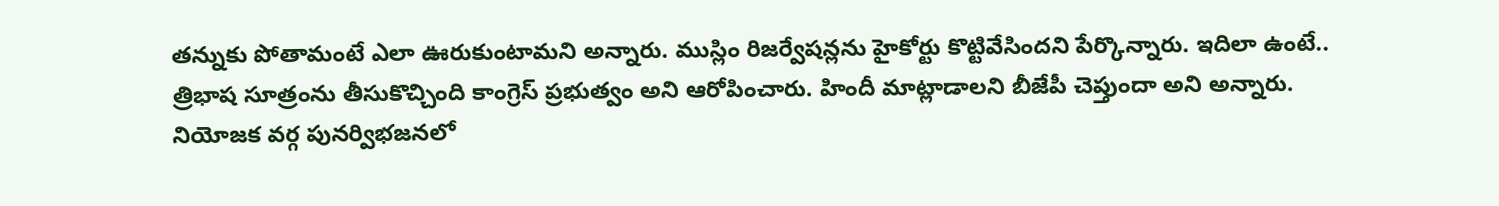తన్నుకు పోతామంటే ఎలా ఊరుకుంటామని అన్నారు. ముస్లిం రిజర్వేషన్లను హైకోర్టు కొట్టివేసిందని పేర్కొన్నారు. ఇదిలా ఉంటే.. త్రిభాష సూత్రంను తీసుకొచ్చింది కాంగ్రెస్ ప్రభుత్వం అని ఆరోపించారు. హిందీ మాట్లాడాలని బీజేపీ చెప్తుందా అని అన్నారు.
నియోజక వర్గ పునర్విభజనలో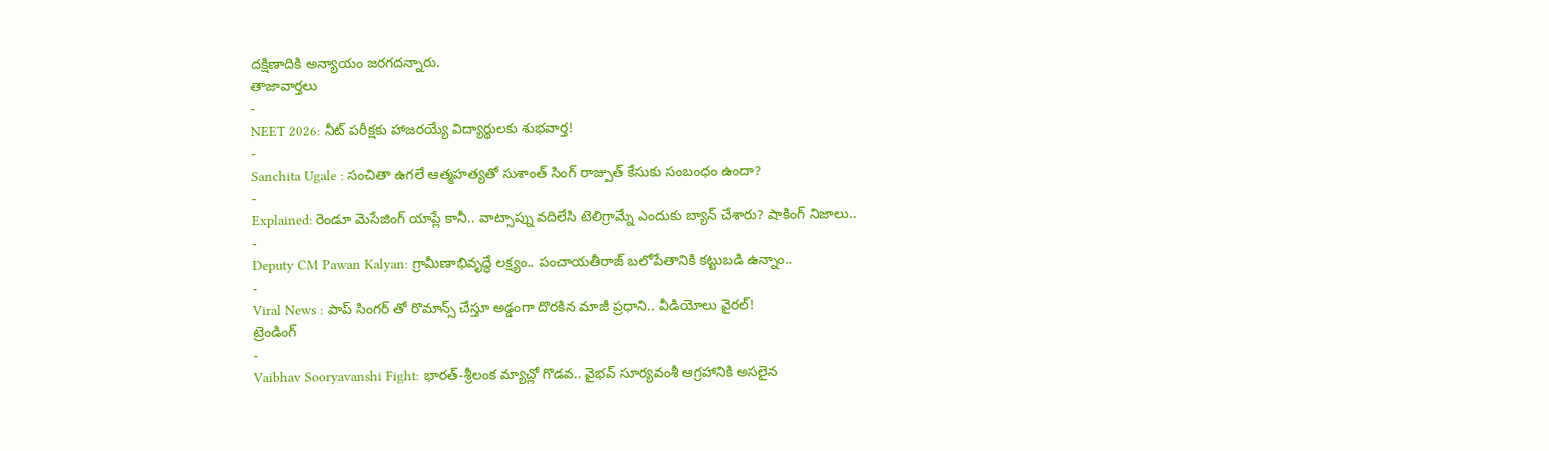దక్షిణాదికి అన్యాయం జరగదన్నారు.
తాజావార్తలు
-
NEET 2026: నీట్ పరీక్షకు హాజరయ్యే విద్యార్థులకు శుభవార్త!
-
Sanchita Ugale : సంచితా ఉగలే ఆత్మహత్యతో సుశాంత్ సింగ్ రాజ్పుత్ కేసుకు సంబంధం ఉందా?
-
Explained: రెండూ మెసేజింగ్ యాప్లే కానీ.. వాట్సాప్ను వదిలేసి టెలిగ్రామ్నే ఎందుకు బ్యాన్ చేశారు? షాకింగ్ నిజాలు..
-
Deputy CM Pawan Kalyan: గ్రామీణాభివృద్ధే లక్ష్యం.. పంచాయతీరాజ్ బలోపేతానికి కట్టుబడి ఉన్నాం..
-
Viral News : పాప్ సింగర్ తో రొమాన్స్ చేస్తూ అడ్డంగా దొరకిన మాజీ ప్రధాని.. వీడియోలు వైరల్!
ట్రెండింగ్
-
Vaibhav Sooryavanshi Fight: భారత్-శ్రీలంక మ్యాచ్లో గొడవ.. వైభవ్ సూర్యవంశీ ఆగ్రహానికి అసలైన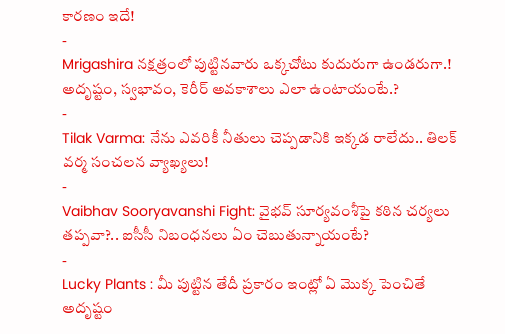కారణం ఇదే!
-
Mrigashira నక్షత్రంలో పుట్టినవారు ఒక్కచోటు కుదురుగా ఉండరుగా.! అదృష్టం, స్వభావం, కెరీర్ అవకాశాలు ఎలా ఉంటాయంటే.?
-
Tilak Varma: నేను ఎవరికీ నీతులు చెప్పడానికి ఇక్కడ రాలేదు.. తిలక్ వర్మ సంచలన వ్యాఖ్యలు!
-
Vaibhav Sooryavanshi Fight: వైభవ్ సూర్యవంశీపై కఠిన చర్యలు తప్పవా?.. ఐసీసీ నిబంధనలు ఏం చెబుతున్నాయంటే?
-
Lucky Plants : మీ పుట్టిన తేదీ ప్రకారం ఇంట్లో ఏ మొక్క పెంచితే అదృష్టం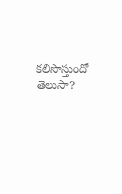కలిసొస్తుందో తెలుసా?